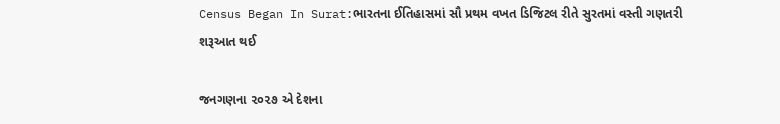Census Began In Surat:ભારતના ઈતિહાસમાં સૌ પ્રથમ વખત ડિજિટલ રીતે સુરતમાં વસ્તી ગણતરી શરૂઆત થઈ

જનગણના ૨૦૨૭ એ દેશના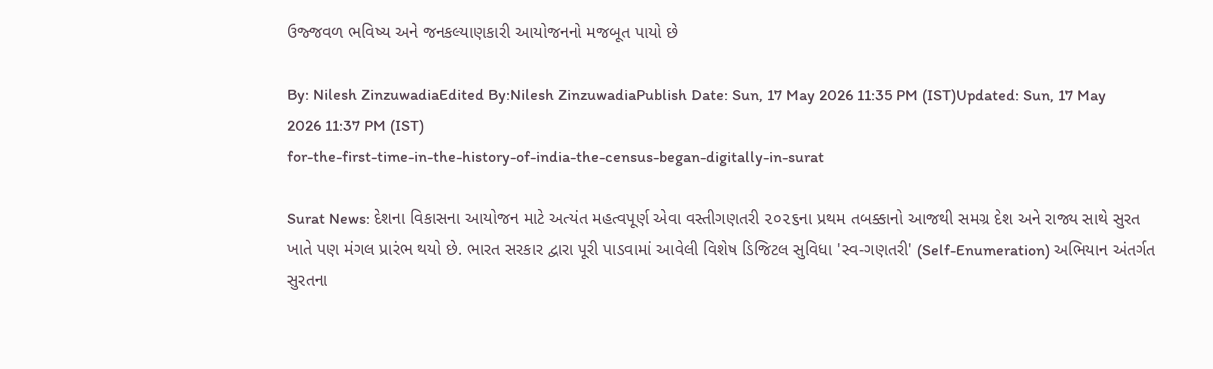ઉજ્જવળ ભવિષ્ય અને જનકલ્યાણકારી આયોજનનો મજબૂત પાયો છે

By: Nilesh ZinzuwadiaEdited By:Nilesh ZinzuwadiaPublish Date: Sun, 17 May 2026 11:35 PM (IST)Updated: Sun, 17 May 2026 11:37 PM (IST)
for-the-first-time-in-the-history-of-india-the-census-began-digitally-in-surat

Surat News: દેશના વિકાસના આયોજન માટે અત્યંત મહત્વપૂર્ણ એવા વસ્તીગણતરી ૨૦૨૬ના પ્રથમ તબક્કાનો આજથી સમગ્ર દેશ અને રાજ્ય સાથે સુરત ખાતે પણ મંગલ પ્રારંભ થયો છે. ભારત સરકાર દ્વારા પૂરી પાડવામાં આવેલી વિશેષ ડિજિટલ સુવિધા 'સ્વ-ગણતરી' (Self-Enumeration) અભિયાન અંતર્ગત સુરતના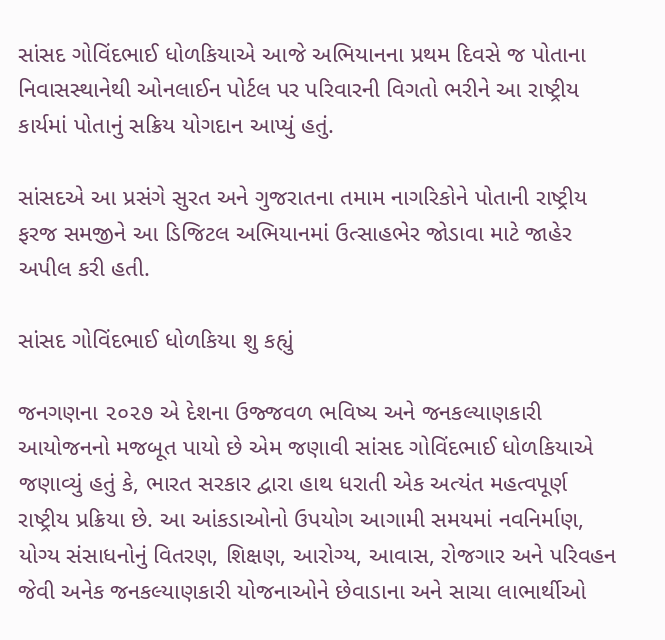સાંસદ ગોવિંદભાઈ ધોળકિયાએ આજે અભિયાનના પ્રથમ દિવસે જ પોતાના નિવાસસ્થાનેથી ઓનલાઈન પોર્ટલ પર પરિવારની વિગતો ભરીને આ રાષ્ટ્રીય કાર્યમાં પોતાનું સક્રિય યોગદાન આપ્યું હતું.

સાંસદએ આ પ્રસંગે સુરત અને ગુજરાતના તમામ નાગરિકોને પોતાની રાષ્ટ્રીય ફરજ સમજીને આ ડિજિટલ અભિયાનમાં ઉત્સાહભેર જોડાવા માટે જાહેર અપીલ કરી હતી.

સાંસદ ગોવિંદભાઈ ધોળકિયા શુ કહ્યું

જનગણના ૨૦૨૭ એ દેશના ઉજ્જવળ ભવિષ્ય અને જનકલ્યાણકારી આયોજનનો મજબૂત પાયો છે એમ જણાવી સાંસદ ગોવિંદભાઈ ધોળકિયાએ જણાવ્યું હતું કે, ભારત સરકાર દ્વારા હાથ ધરાતી એક અત્યંત મહત્વપૂર્ણ રાષ્ટ્રીય પ્રક્રિયા છે. આ આંકડાઓનો ઉપયોગ આગામી સમયમાં નવનિર્માણ, યોગ્ય સંસાધનોનું વિતરણ, શિક્ષણ, આરોગ્ય, આવાસ, રોજગાર અને પરિવહન જેવી અનેક જનકલ્યાણકારી યોજનાઓને છેવાડાના અને સાચા લાભાર્થીઓ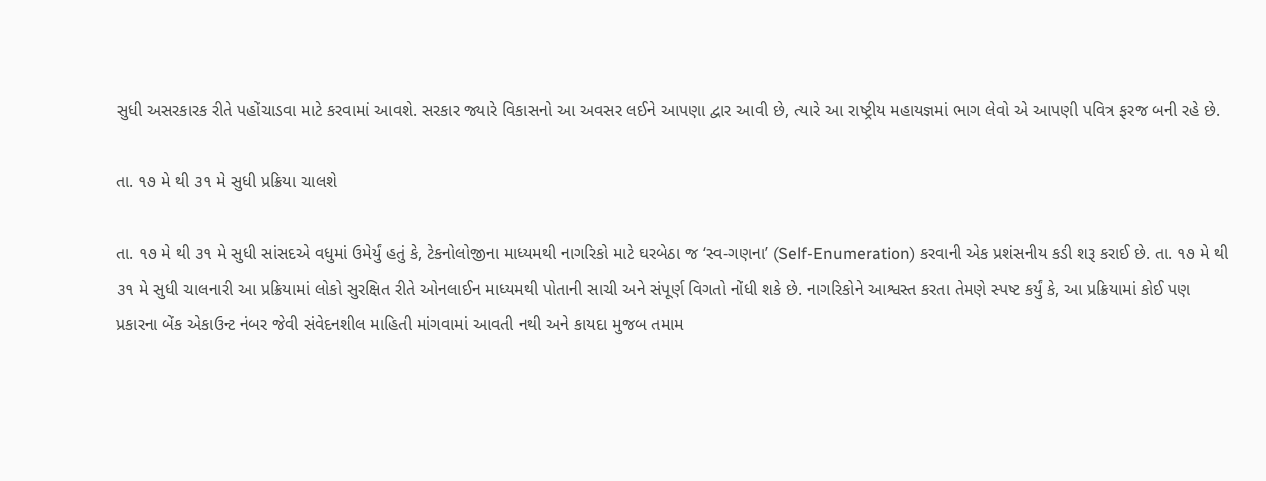સુધી અસરકારક રીતે પહોંચાડવા માટે કરવામાં આવશે. સરકાર જ્યારે વિકાસનો આ અવસર લઈને આપણા દ્વાર આવી છે, ત્યારે આ રાષ્ટ્રીય મહાયજ્ઞમાં ભાગ લેવો એ આપણી પવિત્ર ફરજ બની રહે છે.

તા. ૧૭ મે થી ૩૧ મે સુધી પ્રક્રિયા ચાલશે

તા. ૧૭ મે થી ૩૧ મે સુધી સાંસદએ વધુમાં ઉમેર્યું હતું કે, ટેકનોલોજીના માધ્યમથી નાગરિકો માટે ઘરબેઠા જ ‘સ્વ-ગણના’ (Self-Enumeration) કરવાની એક પ્રશંસનીય કડી શરૂ કરાઈ છે. તા. ૧૭ મે થી ૩૧ મે સુધી ચાલનારી આ પ્રક્રિયામાં લોકો સુરક્ષિત રીતે ઓનલાઈન માધ્યમથી પોતાની સાચી અને સંપૂર્ણ વિગતો નોંધી શકે છે. નાગરિકોને આશ્વસ્ત કરતા તેમણે સ્પષ્ટ કર્યું કે, આ પ્રક્રિયામાં કોઈ પણ પ્રકારના બેંક એકાઉન્ટ નંબર જેવી સંવેદનશીલ માહિતી માંગવામાં આવતી નથી અને કાયદા મુજબ તમામ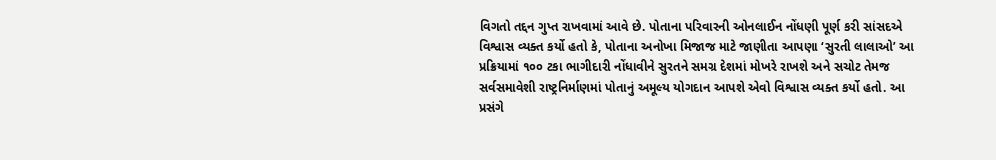વિગતો તદ્દન ગુપ્ત રાખવામાં આવે છે. પોતાના પરિવારની ઓનલાઈન નોંધણી પૂર્ણ કરી સાંસદએ વિશ્વાસ વ્યક્ત કર્યો હતો કે, પોતાના અનોખા મિજાજ માટે જાણીતા આપણા ‘સુરતી લાલાઓ’ આ પ્રક્રિયામાં ૧૦૦ ટકા ભાગીદારી નોંધાવીને સુરતને સમગ્ર દેશમાં મોખરે રાખશે અને સચોટ તેમજ સર્વસમાવેશી રાષ્ટ્રનિર્માણમાં પોતાનું અમૂલ્ય યોગદાન આપશે એવો વિશ્વાસ વ્યક્ત કર્યો હતો. આ પ્રસંગે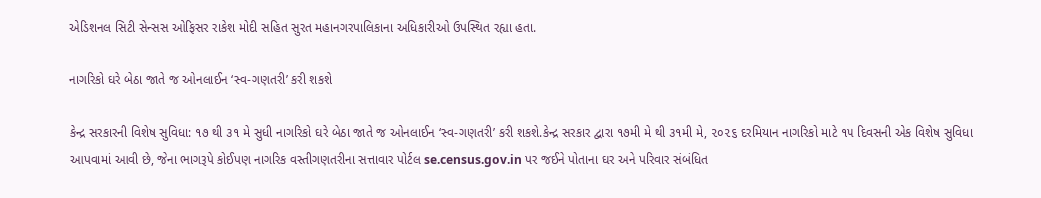એડિશનલ સિટી સેન્સસ ઓફિસર રાકેશ મોદી સહિત સુરત મહાનગરપાલિકાના અધિકારીઓ ઉપસ્થિત રહ્યા હતા.

નાગરિકો ઘરે બેઠા જાતે જ ઓનલાઈન ‘સ્વ-ગણતરી’ કરી શકશે

કેન્દ્ર સરકારની વિશેષ સુવિધા: ૧૭ થી ૩૧ મે સુધી નાગરિકો ઘરે બેઠા જાતે જ ઓનલાઈન ‘સ્વ-ગણતરી’ કરી શકશે.કેન્દ્ર સરકાર દ્વારા ૧૭મી મે થી ૩૧મી મે, ૨૦૨૬ દરમિયાન નાગરિકો માટે ૧૫ દિવસની એક વિશેષ સુવિધા આપવામાં આવી છે, જેના ભાગરૂપે કોઈપણ નાગરિક વસ્તીગણતરીના સત્તાવાર પોર્ટલ se.census.gov.in પર જઈને પોતાના ઘર અને પરિવાર સંબંધિત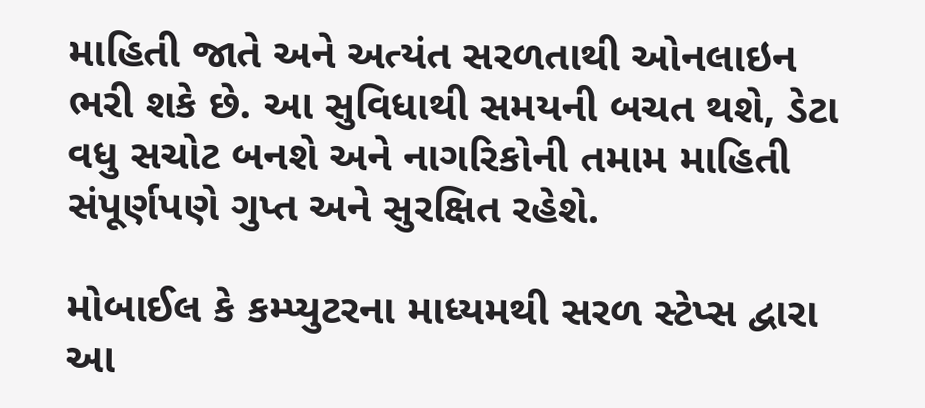માહિતી જાતે અને અત્યંત સરળતાથી ઓનલાઇન ભરી શકે છે. આ સુવિધાથી સમયની બચત થશે, ડેટા વધુ સચોટ બનશે અને નાગરિકોની તમામ માહિતી સંપૂર્ણપણે ગુપ્ત અને સુરક્ષિત રહેશે.

મોબાઈલ કે કમ્પ્યુટરના માધ્યમથી સરળ સ્ટેપ્સ દ્વારા આ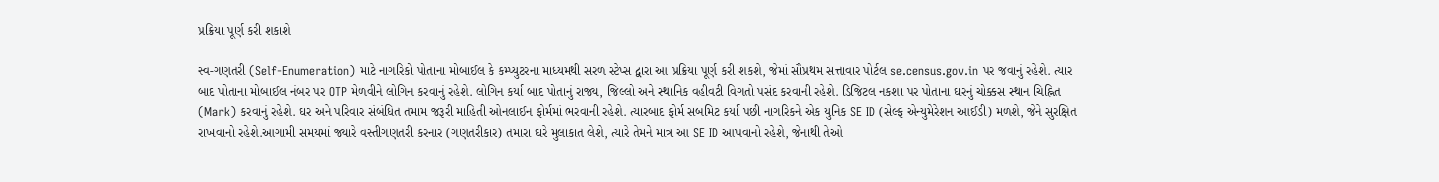પ્રક્રિયા પૂર્ણ કરી શકાશે

સ્વ-ગણતરી (Self-Enumeration) માટે નાગરિકો પોતાના મોબાઈલ કે કમ્પ્યુટરના માધ્યમથી સરળ સ્ટેપ્સ દ્વારા આ પ્રક્રિયા પૂર્ણ કરી શકશે, જેમાં સૌપ્રથમ સત્તાવાર પોર્ટલ se.census.gov.in પર જવાનું રહેશે. ત્યાર બાદ પોતાના મોબાઈલ નંબર પર OTP મેળવીને લોગિન કરવાનું રહેશે. લોગિન કર્યા બાદ પોતાનું રાજ્ય, જિલ્લો અને સ્થાનિક વહીવટી વિગતો પસંદ કરવાની રહેશે. ડિજિટલ નકશા પર પોતાના ઘરનું ચોક્કસ સ્થાન ચિહ્નિત (Mark) કરવાનું રહેશે. ઘર અને પરિવાર સંબંધિત તમામ જરૂરી માહિતી ઓનલાઈન ફોર્મમાં ભરવાની રહેશે. ત્યારબાદ ફોર્મ સબમિટ કર્યા પછી નાગરિકને એક યુનિક SE ID (સેલ્ફ એન્યુમેરેશન આઈડી) મળશે, જેને સુરક્ષિત રાખવાનો રહેશે.આગામી સમયમાં જ્યારે વસ્તીગણતરી કરનાર (ગણતરીકાર) તમારા ઘરે મુલાકાત લેશે, ત્યારે તેમને માત્ર આ SE ID આપવાનો રહેશે, જેનાથી તેઓ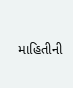માહિતીની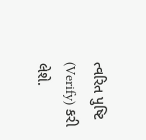ત્વરિત પુષ્ટિ (Verify) કરી લેશે.